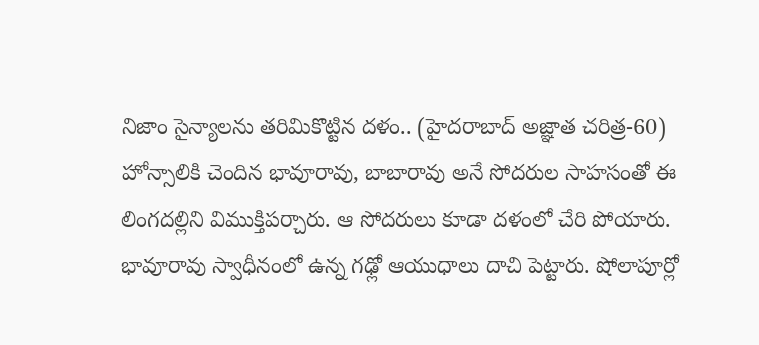నిజాం సైన్యాలను తరిమికొట్టిన దళం.. (హైదరాబాద్ అజ్ఞాత చరిత్ర-60)
హోన్సాలికి చెందిన భావూరావు, బాబారావు అనే సోదరుల సాహసంతో ఈ లింగదల్లిని విముక్తిపర్చారు. ఆ సోదరులు కూడా దళంలో చేరి పోయారు. భావూరావు స్వాధీనంలో ఉన్న గఢ్లో ఆయుధాలు దాచి పెట్టారు. షోలాపూర్లో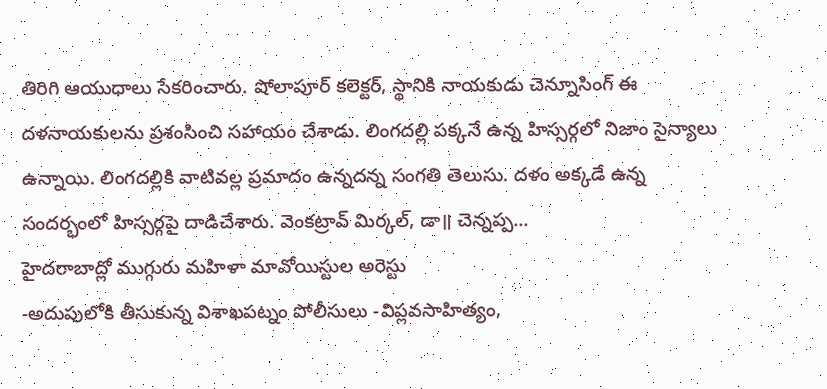తిరిగి ఆయుధాలు సేకరించారు. షోలాపూర్ కలెక్టర్, స్థానికి నాయకుడు చెన్నూసింగ్ ఈ దళనాయకులను ప్రశంసించి సహాయం చేశాడు. లింగదల్లి పక్కనే ఉన్న హిస్సర్గలో నిజాం సైన్యాలు ఉన్నాయి. లింగదల్లికి వాటివల్ల ప్రమాదం ఉన్నదన్న సంగతి తెలుసు. దళం అక్కడే ఉన్న సందర్భంలో హిస్సర్గపై దాడిచేశారు. వెంకట్రావ్ మిర్కల్, డా॥ చెన్నప్ప...
హైదరాబాద్లో ముగ్గురు మహిళా మావోయిస్టుల అరెస్టు
-అదుపులోకి తీసుకున్న విశాఖపట్నం పోలీసులు -విప్లవసాహిత్యం,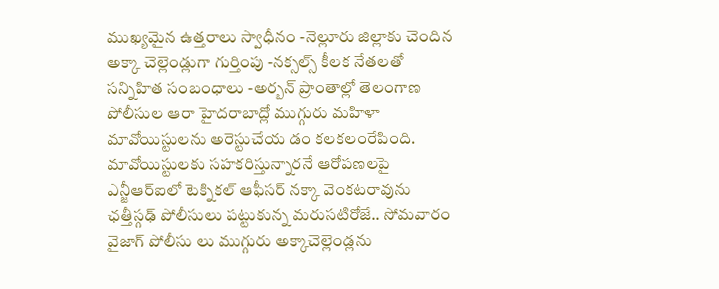ముఖ్యమైన ఉత్తరాలు స్వాధీనం -నెల్లూరు జిల్లాకు చెందిన అక్కా చెల్లెండ్లుగా గుర్తింపు -నక్సల్స్ కీలక నేతలతో సన్నిహిత సంబంధాలు -అర్బన్ ప్రాంతాల్లో తెలంగాణ పోలీసుల ఆరా హైదరాబాద్లో ముగ్గురు మహిళా మావోయిస్టులను అరెస్టుచేయ డం కలకలంరేపింది. మావోయిస్టులకు సహకరిస్తున్నారనే ఆరోపణలపై ఎన్జీఆర్ఐలో టెక్నికల్ ఆఫీసర్ నక్కా వెంకటరావును ఛత్తీస్గఢ్ పోలీసులు పట్టుకున్న మరుసటిరోజే.. సోమవారం వైజాగ్ పోలీసు లు ముగ్గురు అక్కాచెల్లెండ్లను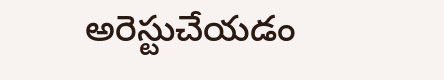అరెస్టుచేయడం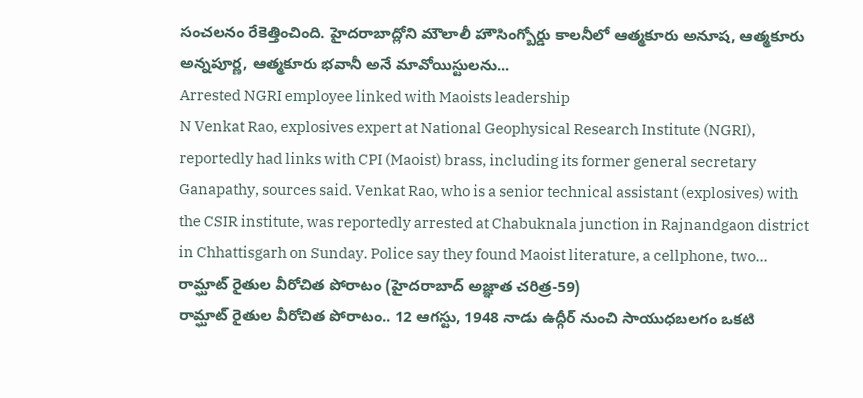సంచలనం రేకెత్తించింది. హైదరాబాద్లోని మౌలాలీ హౌసింగ్బోర్డు కాలనీలో ఆత్మకూరు అనూష, ఆత్మకూరు అన్నపూర్ణ, ఆత్మకూరు భవానీ అనే మావోయిస్టులను...
Arrested NGRI employee linked with Maoists leadership
N Venkat Rao, explosives expert at National Geophysical Research Institute (NGRI), reportedly had links with CPI (Maoist) brass, including its former general secretary Ganapathy, sources said. Venkat Rao, who is a senior technical assistant (explosives) with the CSIR institute, was reportedly arrested at Chabuknala junction in Rajnandgaon district in Chhattisgarh on Sunday. Police say they found Maoist literature, a cellphone, two...
రామ్ఘాట్ రైతుల వీరోచిత పోరాటం (హైదరాబాద్ అజ్ఞాత చరిత్ర-59)
రామ్ఘాట్ రైతుల వీరోచిత పోరాటం.. 12 ఆగస్టు, 1948 నాడు ఉద్గీర్ నుంచి సాయుధబలగం ఒకటి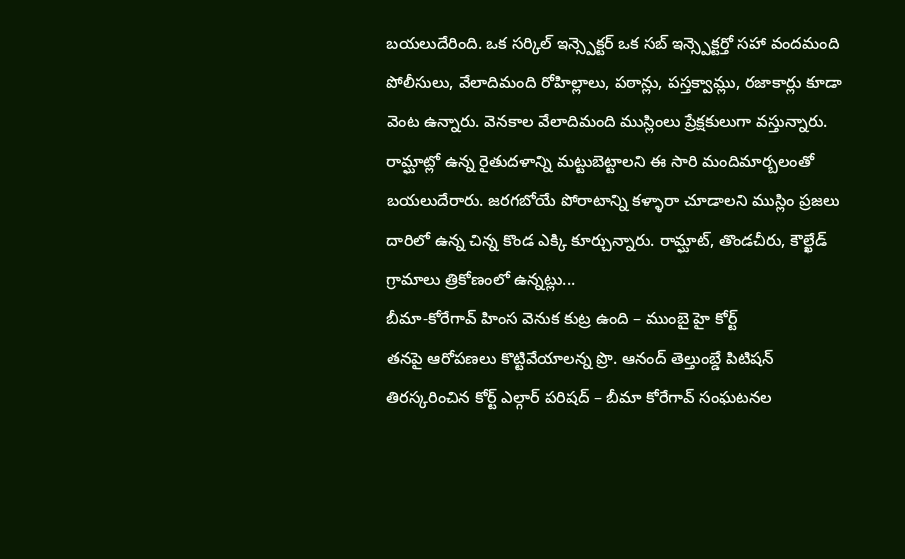బయలుదేరింది. ఒక సర్కిల్ ఇన్స్పెక్టర్ ఒక సబ్ ఇన్స్పెక్టర్తో సహా వందమంది పోలీసులు, వేలాదిమంది రోహిల్లాలు, పఠాన్లు, పస్తక్వామ్లు, రజాకార్లు కూడా వెంట ఉన్నారు. వెనకాల వేలాదిమంది ముస్లింలు ప్రేక్షకులుగా వస్తున్నారు. రామ్ఘాట్లో ఉన్న రైతుదళాన్ని మట్టుబెట్టాలని ఈ సారి మందిమార్బలంతో బయలుదేరారు. జరగబోయే పోరాటాన్ని కళ్ళారా చూడాలని ముస్లిం ప్రజలు దారిలో ఉన్న చిన్న కొండ ఎక్కి కూర్చున్నారు. రామ్ఘాట్, తొండచీరు, కౌల్ఖేడ్ గ్రామాలు త్రికోణంలో ఉన్నట్లు...
బీమా-కోరేగావ్ హింస వెనుక కుట్ర ఉంది – ముంబై హై కోర్ట్
తనపై ఆరోపణలు కొట్టివేయాలన్న ప్రొ. ఆనంద్ తెల్తుంబ్డే పిటిషన్ తిరస్కరించిన కోర్ట్ ఎల్గార్ పరిషద్ – బీమా కోరేగావ్ సంఘటనల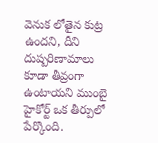వెనుక లోతైన కుట్ర ఉందని, దీని దుష్పరిణామాలు కూడా తీవ్రంగా ఉంటాయని ముంబై హైకోర్ట్ ఒక తీర్పులో పేర్కొంది.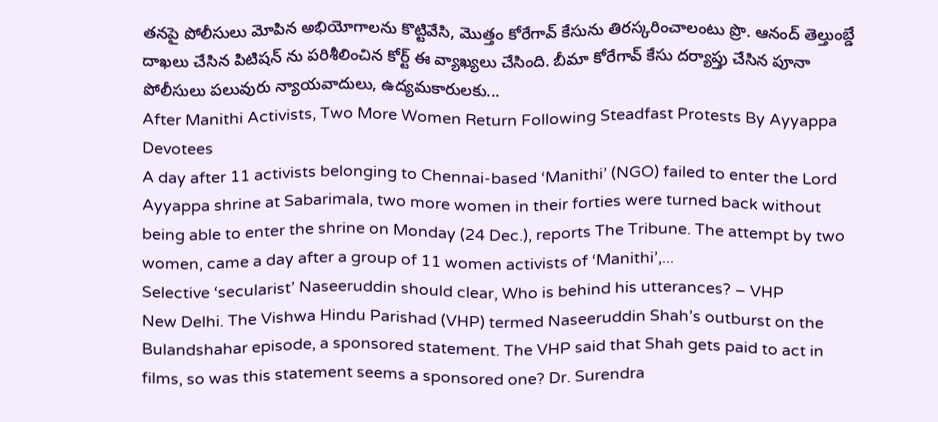తనపై పోలీసులు మోపిన అభియోగాలను కొట్టివేసి, మొత్తం కోరేగావ్ కేసును తిరస్కరించాలంటు ప్రొ. ఆనంద్ తెల్తుంబ్డే దాఖలు చేసిన పిటిషన్ ను పరిశీలించిన కోర్ట్ ఈ వ్యాఖ్యలు చేసింది. బీమా కోరేగావ్ కేసు దర్యాప్తు చేసిన పూనా పోలీసులు పలువురు న్యాయవాదులు, ఉద్యమకారులకు...
After Manithi Activists, Two More Women Return Following Steadfast Protests By Ayyappa Devotees
A day after 11 activists belonging to Chennai-based ‘Manithi’ (NGO) failed to enter the Lord Ayyappa shrine at Sabarimala, two more women in their forties were turned back without being able to enter the shrine on Monday (24 Dec.), reports The Tribune. The attempt by two women, came a day after a group of 11 women activists of ‘Manithi’,...
Selective ‘secularist’ Naseeruddin should clear, Who is behind his utterances? – VHP
New Delhi. The Vishwa Hindu Parishad (VHP) termed Naseeruddin Shah’s outburst on the Bulandshahar episode, a sponsored statement. The VHP said that Shah gets paid to act in films, so was this statement seems a sponsored one? Dr. Surendra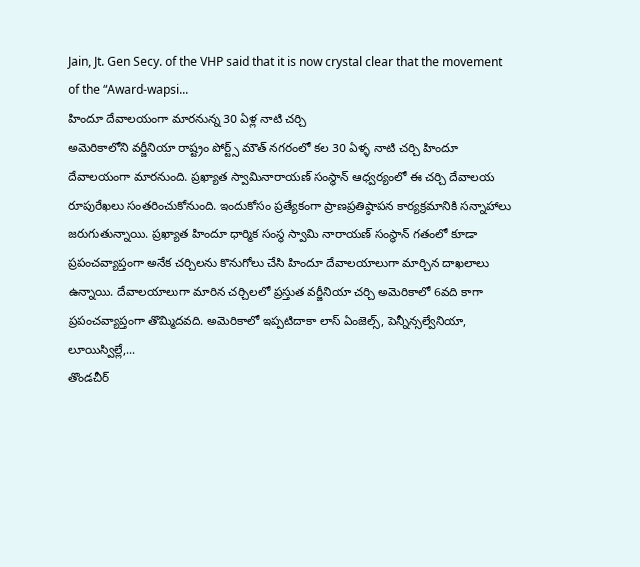Jain, Jt. Gen Secy. of the VHP said that it is now crystal clear that the movement of the “Award-wapsi...
హిందూ దేవాలయంగా మారనున్న 30 ఏళ్ల నాటి చర్చి
అమెరికాలోని వర్జీనియా రాష్ట్రం పోర్ట్స్ మౌత్ నగరంలో కల 30 ఏళ్ళ నాటి చర్చి హిందూ దేవాలయంగా మారనుంది. ప్రఖ్యాత స్వామినారాయణ్ సంస్థాన్ ఆధ్వర్యంలో ఈ చర్చి దేవాలయ రూపురేఖలు సంతరించుకోనుంది. ఇందుకోసం ప్రత్యేకంగా ప్రాణప్రతిష్ఠాపన కార్యక్రమానికి సన్నాహాలు జరుగుతున్నాయి. ప్రఖ్యాత హిందూ ధార్మిక సంస్థ స్వామి నారాయణ్ సంస్థాన్ గతంలో కూడా ప్రపంచవ్యాప్తంగా అనేక చర్చిలను కొనుగోలు చేసి హిందూ దేవాలయాలుగా మార్చిన దాఖలాలు ఉన్నాయి. దేవాలయాలుగా మారిన చర్చిలలో ప్రస్తుత వర్జీనియా చర్చి అమెరికాలో 6వది కాగా ప్రపంచవ్యాప్తంగా తొమ్మిదవది. అమెరికాలో ఇప్పటిదాకా లాస్ ఏంజెల్స్, పెన్నీన్సల్వేనియా, లూయిస్విల్లే,...
తొండచీర్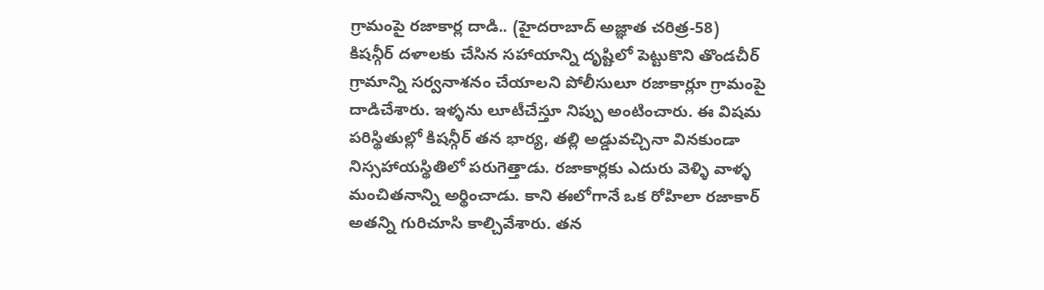గ్రామంపై రజాకార్ల దాడి.. (హైదరాబాద్ అజ్ఞాత చరిత్ర-58)
కిషన్గీర్ దళాలకు చేసిన సహాయాన్ని దృష్టిలో పెట్టుకొని తొండచీర్ గ్రామాన్ని సర్వనాశనం చేయాలని పోలీసులూ రజాకార్లూ గ్రామంపై దాడిచేశారు. ఇళ్ళను లూటీచేస్తూ నిప్పు అంటించారు. ఈ విషమ పరిస్థితుల్లో కిషన్గీర్ తన భార్య, తల్లి అడ్డువచ్చినా వినకుండా నిస్సహాయస్థితిలో పరుగెత్తాడు. రజాకార్లకు ఎదురు వెళ్ళి వాళ్ళ మంచితనాన్ని అర్థించాడు. కాని ఈలోగానే ఒక రోహిలా రజాకార్ అతన్ని గురిచూసి కాల్చివేశారు. తన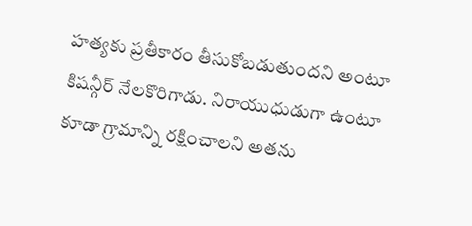హత్యకు ప్రతీకారం తీసుకోబడుతుందని అంటూ కిషన్గీర్ నేలకొరిగాడు. నిరాయుధుడుగా ఉంటూ కూడా గ్రామాన్ని రక్షించాలని అతను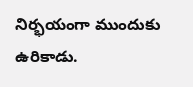నిర్భయంగా ముందుకు ఉరికాడు.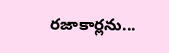రజాకార్లను...